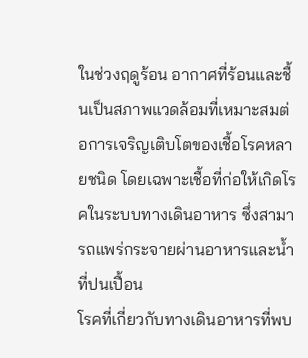ในช่วงฤดูร้อน อากาศที่ร้อนและชื้นเป็นสภาพแวดล้อมที่เหมาะสมต่อการเจริญเติบโตของเชื้อโรคหลายชนิด โดยเฉพาะเชื้อที่ก่อให้เกิดโรคในระบบทางเดินอาหาร ซึ่งสามารถแพร่กระจายผ่านอาหารและน้ำที่ปนเปื้อน
โรคที่เกี่ยวกับทางเดินอาหารที่พบ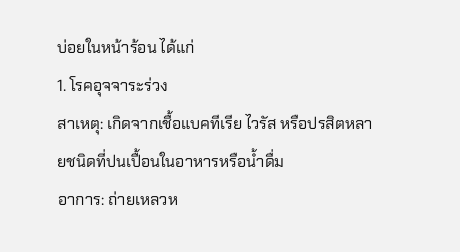บ่อยในหน้าร้อน ได้แก่
1. โรคอุจจาระร่วง
สาเหตุ: เกิดจากเชื้อแบคทีเรีย ไวรัส หรือปรสิตหลายชนิดที่ปนเปื้อนในอาหารหรือน้ำดื่ม
อาการ: ถ่ายเหลวห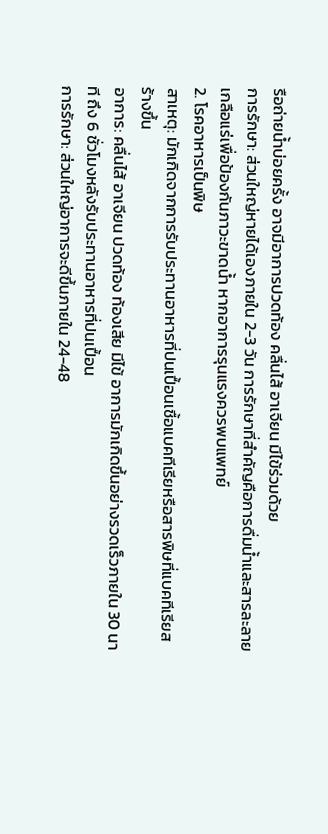รือถ่ายน้ำบ่อยครั้ง อาจมีอาการปวดท้อง คลื่นไส้ อาเจียน มีไข้ร่วมด้วย
การรักษา: ส่วนใหญ่หายได้เองภายใน 2-3 วัน การรักษาที่สำคัญคือการดื่มน้ำและสารละลายเกลือแร่เพื่อป้องกันภาวะขาดน้ำ หากอาการรุนแรงควรพบแพทย์
2. โรคอาหารเป็นพิษ
สาเหตุ: มักเกิดจากการรับประทานอาหารที่ปนเปื้อนเชื้อแบคทีเรียหรือสารพิษที่แบคทีเรียสร้างขึ้น
อาการ: คลื่นไส้ อาเจียน ปวดท้อง ท้องเสีย มีไข้ อาการมักเกิดขึ้นอย่างรวดเร็วภายใน 30 นาที ถึง 6 ชั่วโมงหลังรับประทานอาหารที่ปนเปื้อน
การรักษา: ส่วนใหญ่อาการจะดีขึ้นภายใน 24-48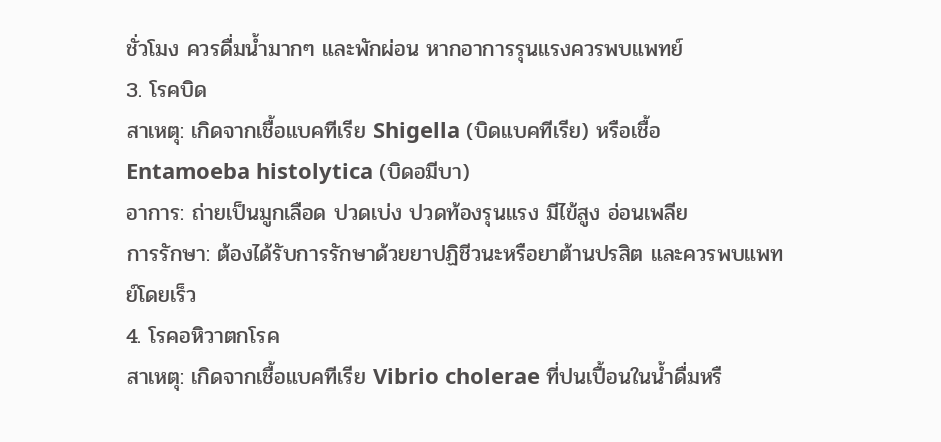ชั่วโมง ควรดื่มน้ำมากๆ และพักผ่อน หากอาการรุนแรงควรพบแพทย์
3. โรคบิด
สาเหตุ: เกิดจากเชื้อแบคทีเรีย Shigella (บิดแบคทีเรีย) หรือเชื้อ Entamoeba histolytica (บิดอมีบา)
อาการ: ถ่ายเป็นมูกเลือด ปวดเบ่ง ปวดท้องรุนแรง มีไข้สูง อ่อนเพลีย
การรักษา: ต้องได้รับการรักษาด้วยยาปฏิชีวนะหรือยาต้านปรสิต และควรพบแพทย์โดยเร็ว
4. โรคอหิวาตกโรค
สาเหตุ: เกิดจากเชื้อแบคทีเรีย Vibrio cholerae ที่ปนเปื้อนในน้ำดื่มหรื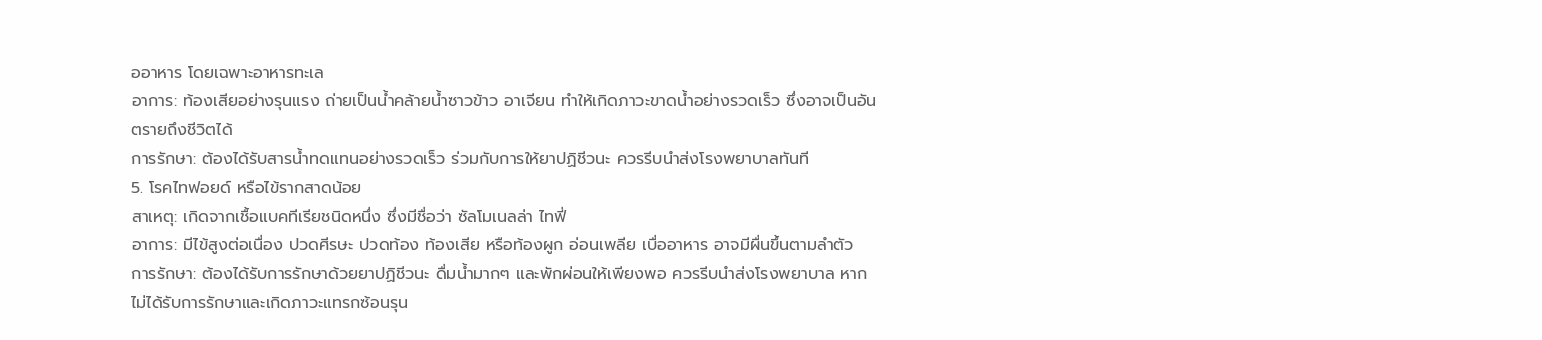ออาหาร โดยเฉพาะอาหารทะเล
อาการ: ท้องเสียอย่างรุนแรง ถ่ายเป็นน้ำคล้ายน้ำซาวข้าว อาเจียน ทำให้เกิดภาวะขาดน้ำอย่างรวดเร็ว ซึ่งอาจเป็นอันตรายถึงชีวิตได้
การรักษา: ต้องได้รับสารน้ำทดแทนอย่างรวดเร็ว ร่วมกับการให้ยาปฏิชีวนะ ควรรีบนำส่งโรงพยาบาลทันที
5. โรคไทฟอยด์ หรือไข้รากสาดน้อย
สาเหตุ: เกิดจากเชื้อแบคทีเรียชนิดหนึ่ง ซึ่งมีชื่อว่า ซัลโมเนลล่า ไทฟี่
อาการ: มีไข้สูงต่อเนื่อง ปวดศีรษะ ปวดท้อง ท้องเสีย หรือท้องผูก อ่อนเพลีย เบื่ออาหาร อาจมีผื่นขึ้นตามลำตัว
การรักษา: ต้องได้รับการรักษาด้วยยาปฏิชีวนะ ดื่มน้ำมากๆ และพักผ่อนให้เพียงพอ ควรรีบนำส่งโรงพยาบาล หากไม่ได้รับการรักษาและเกิดภาวะแทรกซ้อนรุน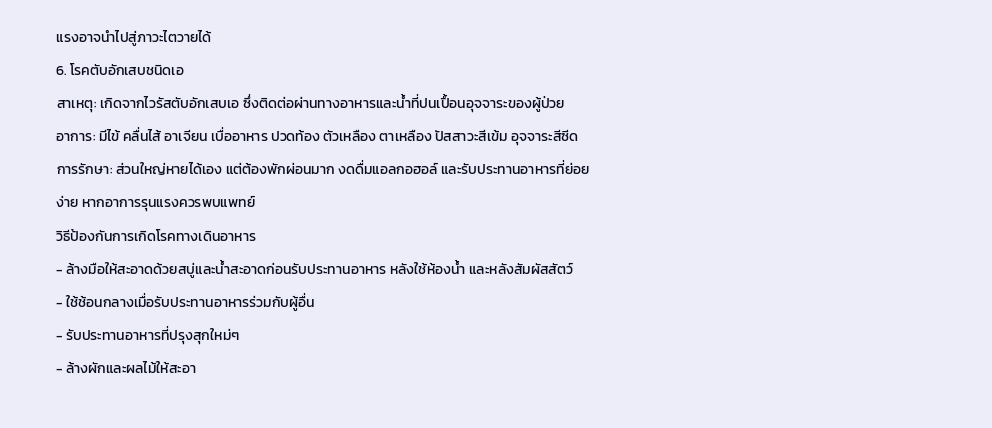แรงอาจนำไปสู่ภาวะไตวายได้
6. โรคตับอักเสบชนิดเอ
สาเหตุ: เกิดจากไวรัสตับอักเสบเอ ซึ่งติดต่อผ่านทางอาหารและน้ำที่ปนเปื้อนอุจจาระของผู้ป่วย
อาการ: มีไข้ คลื่นไส้ อาเจียน เบื่ออาหาร ปวดท้อง ตัวเหลือง ตาเหลือง ปัสสาวะสีเข้ม อุจจาระสีซีด
การรักษา: ส่วนใหญ่หายได้เอง แต่ต้องพักผ่อนมาก งดดื่มแอลกอฮอล์ และรับประทานอาหารที่ย่อยง่าย หากอาการรุนแรงควรพบแพทย์
วิธีป้องกันการเกิดโรคทางเดินอาหาร
- ล้างมือให้สะอาดด้วยสบู่และน้ำสะอาดก่อนรับประทานอาหาร หลังใช้ห้องน้ำ และหลังสัมผัสสัตว์
- ใช้ช้อนกลางเมื่อรับประทานอาหารร่วมกับผู้อื่น
- รับประทานอาหารที่ปรุงสุกใหม่ๆ
- ล้างผักและผลไม้ให้สะอา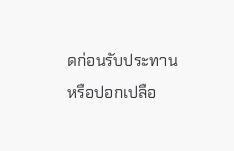ดก่อนรับประทาน หรือปอกเปลือ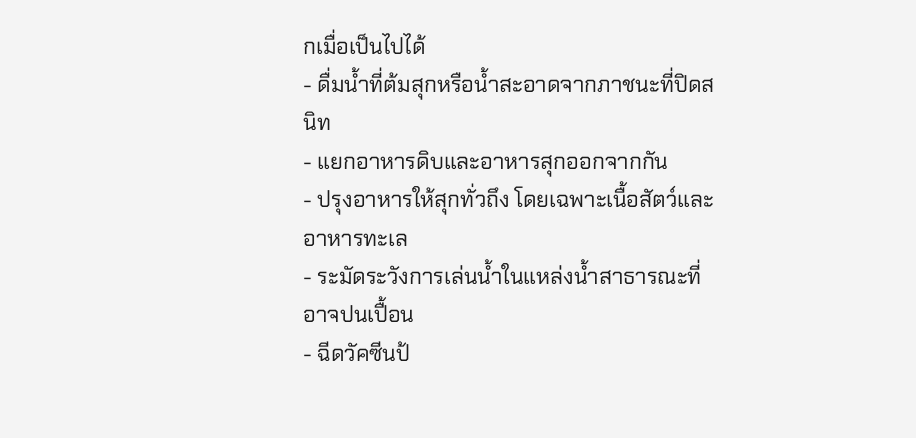กเมื่อเป็นไปได้
- ดื่มน้ำที่ต้มสุกหรือน้ำสะอาดจากภาชนะที่ปิดสนิท
- แยกอาหารดิบและอาหารสุกออกจากกัน
- ปรุงอาหารให้สุกทั่วถึง โดยเฉพาะเนื้อสัตว์และอาหารทะเล
- ระมัดระวังการเล่นน้ำในแหล่งน้ำสาธารณะที่อาจปนเปื้อน
- ฉีดวัคซีนป้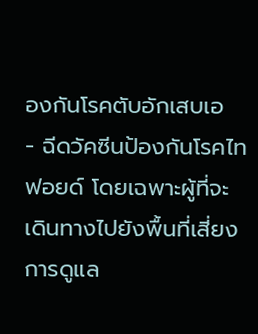องกันโรคตับอักเสบเอ
- ฉีดวัคซีนป้องกันโรคไทฟอยด์ โดยเฉพาะผู้ที่จะเดินทางไปยังพื้นที่เสี่ยง
การดูแล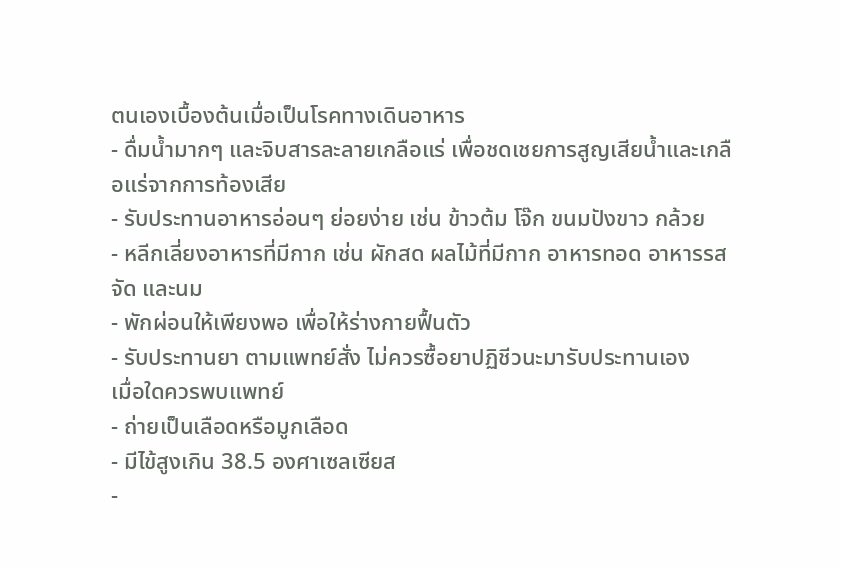ตนเองเบื้องต้นเมื่อเป็นโรคทางเดินอาหาร
- ดื่มน้ำมากๆ และจิบสารละลายเกลือแร่ เพื่อชดเชยการสูญเสียน้ำและเกลือแร่จากการท้องเสีย
- รับประทานอาหารอ่อนๆ ย่อยง่าย เช่น ข้าวต้ม โจ๊ก ขนมปังขาว กล้วย
- หลีกเลี่ยงอาหารที่มีกาก เช่น ผักสด ผลไม้ที่มีกาก อาหารทอด อาหารรสจัด และนม
- พักผ่อนให้เพียงพอ เพื่อให้ร่างกายฟื้นตัว
- รับประทานยา ตามแพทย์สั่ง ไม่ควรซื้อยาปฏิชีวนะมารับประทานเอง
เมื่อใดควรพบแพทย์
- ถ่ายเป็นเลือดหรือมูกเลือด
- มีไข้สูงเกิน 38.5 องศาเซลเซียส
-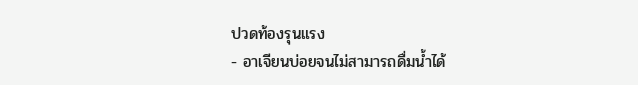ปวดท้องรุนแรง
- อาเจียนบ่อยจนไม่สามารถดื่มน้ำได้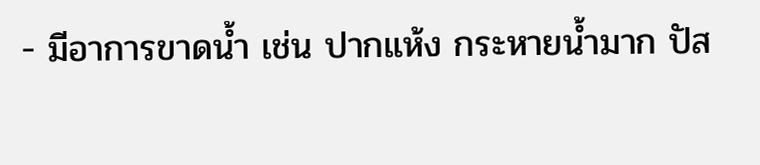- มีอาการขาดน้ำ เช่น ปากแห้ง กระหายน้ำมาก ปัส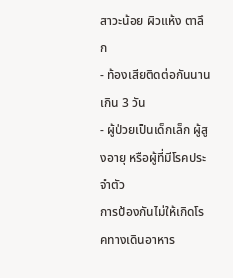สาวะน้อย ผิวแห้ง ตาลึก
- ท้องเสียติดต่อกันนานเกิน 3 วัน
- ผู้ป่วยเป็นเด็กเล็ก ผู้สูงอายุ หรือผู้ที่มีโรคประจำตัว
การป้องกันไม่ให้เกิดโรคทางเดินอาหาร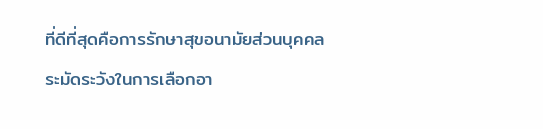ที่ดีที่สุดคือการรักษาสุขอนามัยส่วนบุคคล ระมัดระวังในการเลือกอา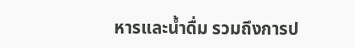หารและน้ำดื่ม รวมถึงการป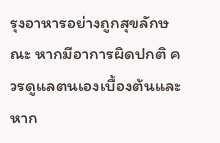รุงอาหารอย่างถูกสุขลักษณะ หากมีอาการผิดปกติ ควรดูแลตนเองเบื้องต้นและหาก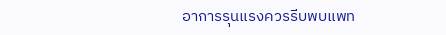อาการรุนแรงควรรีบพบแพท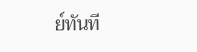ย์ทันที